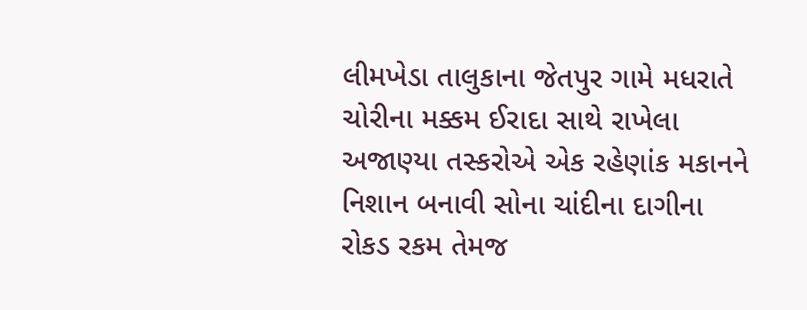લીમખેડા તાલુકાના જેતપુર ગામે મધરાતે ચોરીના મક્કમ ઈરાદા સાથે રાખેલા અજાણ્યા તસ્કરોએ એક રહેણાંક મકાનને નિશાન બનાવી સોના ચાંદીના દાગીના રોકડ રકમ તેમજ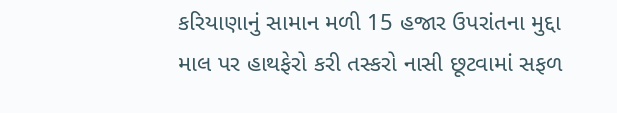કરિયાણાનું સામાન મળી 15 હજાર ઉપરાંતના મુદ્દા માલ પર હાથફેરો કરી તસ્કરો નાસી છૂટવામાં સફળ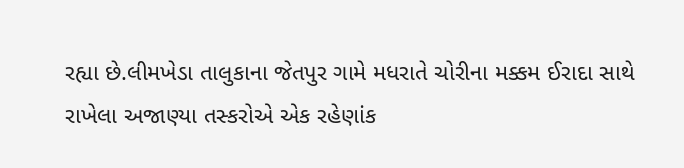રહ્યા છે.લીમખેડા તાલુકાના જેતપુર ગામે મધરાતે ચોરીના મક્કમ ઈરાદા સાથે રાખેલા અજાણ્યા તસ્કરોએ એક રહેણાંક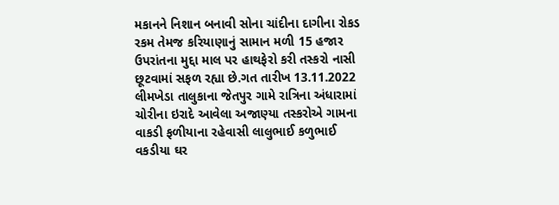મકાનને નિશાન બનાવી સોના ચાંદીના દાગીના રોકડ રકમ તેમજ કરિયાણાનું સામાન મળી 15 હજાર ઉપરાંતના મુદ્દા માલ પર હાથફેરો કરી તસ્કરો નાસી છૂટવામાં સફળ રહ્યા છે.ગત તારીખ 13.11.2022 લીમખેડા તાલુકાના જેતપુર ગામે રાત્રિના અંધારામાં ચોરીના ઇરાદે આવેલા અજાણ્યા તસ્કરોએ ગામના વાકડી ફળીયાના રહેવાસી લાલુભાઈ કળુભાઈ વકડીયા ઘર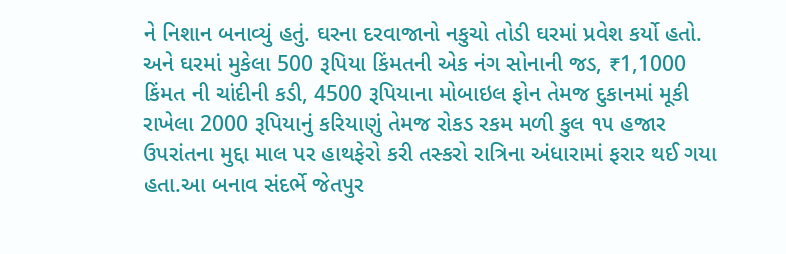ને નિશાન બનાવ્યું હતું. ઘરના દરવાજાનો નકુચો તોડી ઘરમાં પ્રવેશ કર્યો હતો. અને ઘરમાં મુકેલા 500 રૂપિયા કિંમતની એક નંગ સોનાની જડ, ₹1,1000 કિંમત ની ચાંદીની કડી, 4500 રૂપિયાના મોબાઇલ ફોન તેમજ દુકાનમાં મૂકી રાખેલા 2000 રૂપિયાનું કરિયાણું તેમજ રોકડ રકમ મળી કુલ ૧૫ હજાર ઉપરાંતના મુદ્દા માલ પર હાથફેરો કરી તસ્કરો રાત્રિના અંધારામાં ફરાર થઈ ગયા હતા.આ બનાવ સંદર્ભે જેતપુર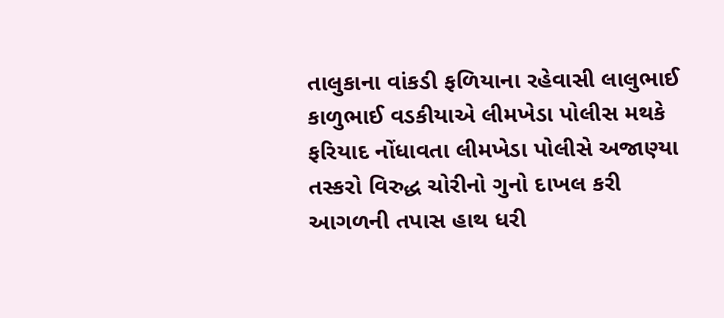તાલુકાના વાંકડી ફળિયાના રહેવાસી લાલુભાઈ કાળુભાઈ વડકીયાએ લીમખેડા પોલીસ મથકે ફરિયાદ નોંધાવતા લીમખેડા પોલીસે અજાણ્યા તસ્કરો વિરુદ્ધ ચોરીનો ગુનો દાખલ કરી આગળની તપાસ હાથ ધરી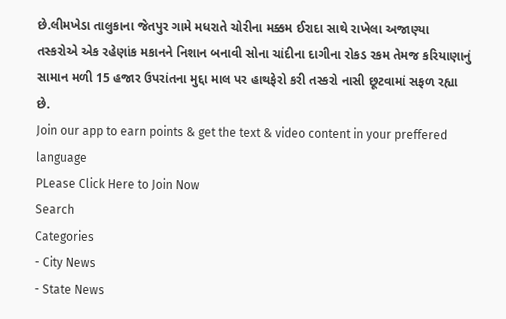છે.લીમખેડા તાલુકાના જેતપુર ગામે મધરાતે ચોરીના મક્કમ ઈરાદા સાથે રાખેલા અજાણ્યા તસ્કરોએ એક રહેણાંક મકાનને નિશાન બનાવી સોના ચાંદીના દાગીના રોકડ રકમ તેમજ કરિયાણાનું સામાન મળી 15 હજાર ઉપરાંતના મુદ્દા માલ પર હાથફેરો કરી તસ્કરો નાસી છૂટવામાં સફળ રહ્યા છે.
Join our app to earn points & get the text & video content in your preffered language
PLease Click Here to Join Now
Search
Categories
- City News
- State News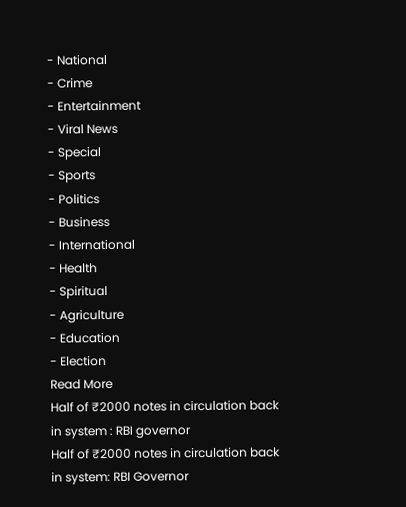- National
- Crime
- Entertainment
- Viral News
- Special
- Sports
- Politics
- Business
- International
- Health
- Spiritual
- Agriculture
- Education
- Election
Read More
Half of ₹2000 notes in circulation back in system : RBI governor
Half of ₹2000 notes in circulation back in system: RBI Governor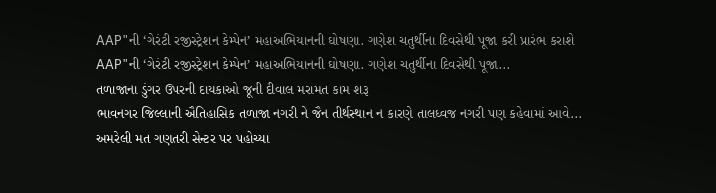AAP"ની ‘ગેરંટી રજીસ્ટ્રેશન કેમ્પેન’ મહાઅભિયાનની ઘોષણા. ગણેશ ચતુર્થીના દિવસેથી પૂજા કરી પ્રારંભ કરાશે
AAP"ની ‘ગેરંટી રજીસ્ટ્રેશન કેમ્પેન’ મહાઅભિયાનની ઘોષણા. ગણેશ ચતુર્થીના દિવસેથી પૂજા...
તળાજાના ડુંગર ઉપરની દાયકાઓ જૂની દીવાલ મરામત કામ શરૂ
ભાવનગર જિલ્લાની ઐતિહાસિક તળાજા નગરી ને જૈન તીર્થસ્થાન ન કારણે તાલધ્વજ નગરી પણ કહેવામાં આવે...
અમરેલી મત ગણતરી સેન્ટર પર પહોચ્યા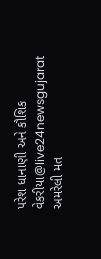પરેશ ધાનાણી અને કૌશિક વેકરીયા@live24newsgujarat
અમરેલી મત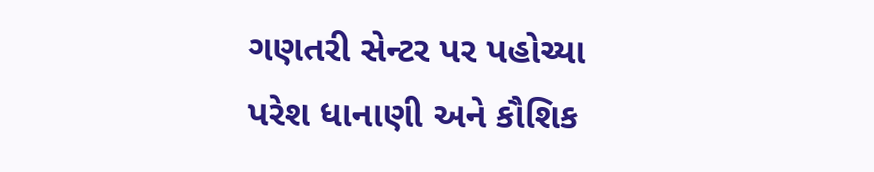ગણતરી સેન્ટર પર પહોચ્યા પરેશ ધાનાણી અને કૌશિક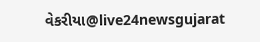વેકરીયા@live24newsgujarat